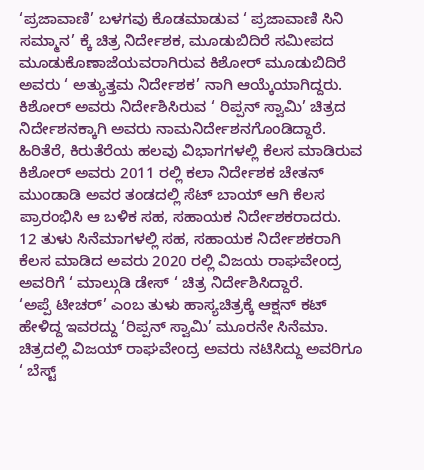‘ಪ್ರಜಾವಾಣಿ’ ಬಳಗವು ಕೊಡಮಾಡುವ ‘ ಪ್ರಜಾವಾಣಿ ಸಿನಿ ಸಮ್ಮಾನ’ ಕ್ಕೆ ಚಿತ್ರ ನಿರ್ದೇಶಕ, ಮೂಡುಬಿದಿರೆ ಸಮೀಪದ ಮೂಡುಕೊಣಾಜೆಯವರಾಗಿರುವ ಕಿಶೋರ್ ಮೂಡುಬಿದಿರೆ ಅವರು ‘ ಅತ್ಯುತ್ತಮ ನಿರ್ದೇಶಕ’ ನಾಗಿ ಆಯ್ಕೆಯಾಗಿದ್ದರು.
ಕಿಶೋರ್ ಅವರು ನಿರ್ದೇಶಿಸಿರುವ ‘ ರಿಪ್ಪನ್ ಸ್ವಾಮಿ’ ಚಿತ್ರದ ನಿರ್ದೇಶನಕ್ಕಾಗಿ ಅವರು ನಾಮನಿರ್ದೇಶನಗೊಂಡಿದ್ದಾರೆ.
ಹಿರಿತೆರೆ, ಕಿರುತೆರೆಯ ಹಲವು ವಿಭಾಗಗಳಲ್ಲಿ ಕೆಲಸ ಮಾಡಿರುವ ಕಿಶೋರ್ ಅವರು 2011 ರಲ್ಲಿ ಕಲಾ ನಿರ್ದೇಶಕ ಚೇತನ್ ಮುಂಡಾಡಿ ಅವರ ತಂಡದಲ್ಲಿ ಸೆಟ್ ಬಾಯ್ ಆಗಿ ಕೆಲಸ ಪ್ರಾರಂಭಿಸಿ ಆ ಬಳಿಕ ಸಹ, ಸಹಾಯಕ ನಿರ್ದೇಶಕರಾದರು.
12 ತುಳು ಸಿನೆಮಾಗಳಲ್ಲಿ ಸಹ, ಸಹಾಯಕ ನಿರ್ದೇಶಕರಾಗಿ ಕೆಲಸ ಮಾಡಿದ ಅವರು 2020 ರಲ್ಲಿ ವಿಜಯ ರಾಘವೇಂದ್ರ ಅವರಿಗೆ ‘ ಮಾಲ್ಗುಡಿ ಡೇಸ್ ‘ ಚಿತ್ರ ನಿರ್ದೇಶಿಸಿದ್ದಾರೆ.
‘ಅಪ್ಪೆ ಟೀಚರ್’ ಎಂಬ ತುಳು ಹಾಸ್ಯಚಿತ್ರಕ್ಕೆ ಆಕ್ಷನ್ ಕಟ್ ಹೇಳಿದ್ದ ಇವರದ್ದು ‘ರಿಪ್ಪನ್ ಸ್ವಾಮಿ’ ಮೂರನೇ ಸಿನೆಮಾ.
ಚಿತ್ರದಲ್ಲಿ ವಿಜಯ್ ರಾಘವೇಂದ್ರ ಅವರು ನಟಿಸಿದ್ದು ಅವರಿಗೂ ‘ ಬೆಸ್ಟ್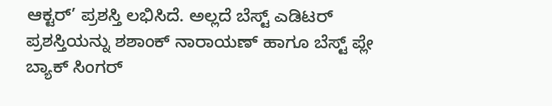ಆಕ್ಟರ್’ ಪ್ರಶಸ್ತಿ ಲಭಿಸಿದೆ. ಅಲ್ಲದೆ ಬೆಸ್ಟ್ ಎಡಿಟರ್ ಪ್ರಶಸ್ತಿಯನ್ನು ಶಶಾಂಕ್ ನಾರಾಯಣ್ ಹಾಗೂ ಬೆಸ್ಟ್ ಪ್ಲೇ ಬ್ಯಾಕ್ ಸಿಂಗರ್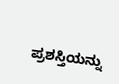ಪ್ರಶಸ್ತಿಯನ್ನು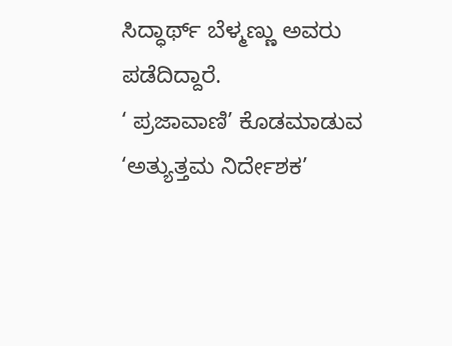ಸಿದ್ಧಾರ್ಥ್ ಬೆಳ್ಮಣ್ಣು ಅವರು ಪಡೆದಿದ್ದಾರೆ.
‘ ಪ್ರಜಾವಾಣಿ’ ಕೊಡಮಾಡುವ ‘ಅತ್ಯುತ್ತಮ ನಿರ್ದೇಶಕ’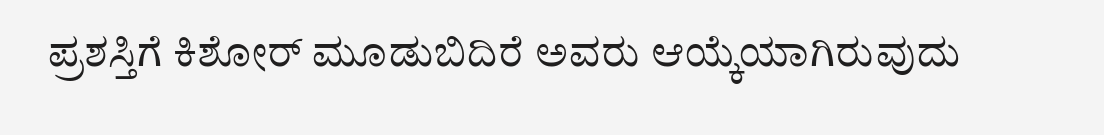ಪ್ರಶಸ್ತಿಗೆ ಕಿಶೋರ್ ಮೂಡುಬಿದಿರೆ ಅವರು ಆಯ್ಕೆಯಾಗಿರುವುದು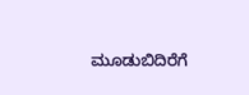ಮೂಡುಬಿದಿರೆಗೆ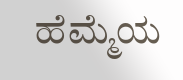ಹೆಮ್ಮೆಯ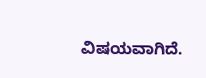ವಿಷಯವಾಗಿದೆ.